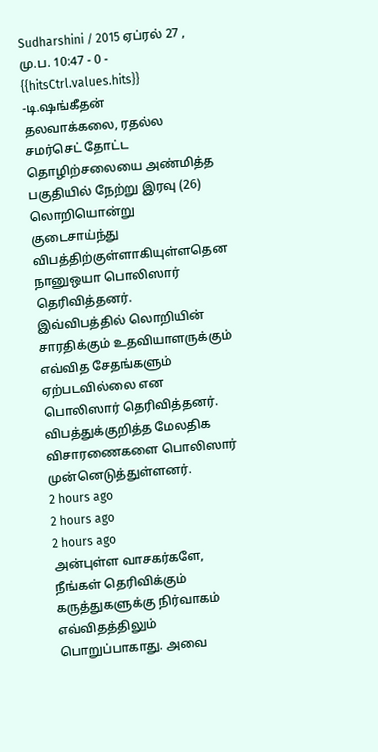Sudharshini / 2015 ஏப்ரல் 27 , மு.ப. 10:47 - 0 - {{hitsCtrl.values.hits}}
-டி.ஷங்கீதன்
தலவாக்கலை, ரதல்ல சமர்செட் தோட்ட தொழிற்சலையை அண்மித்த பகுதியில் நேற்று இரவு (26) லொறியொன்று குடைசாய்ந்து விபத்திற்குள்ளாகியுள்ளதென நானுஒயா பொலிஸார் தெரிவித்தனர்.
இவ்விபத்தில் லொறியின் சாரதிக்கும் உதவியாளருக்கும் எவ்வித சேதங்களும் ஏற்படவில்லை என பொலிஸார் தெரிவித்தனர்.
விபத்துக்குறித்த மேலதிக விசாரணைகளை பொலிஸார் முன்னெடுத்துள்ளனர்.
2 hours ago
2 hours ago
2 hours ago
அன்புள்ள வாசகர்களே,
நீங்கள் தெரிவிக்கும் கருத்துகளுக்கு நிர்வாகம் எவ்விதத்திலும் பொறுப்பாகாது. அவை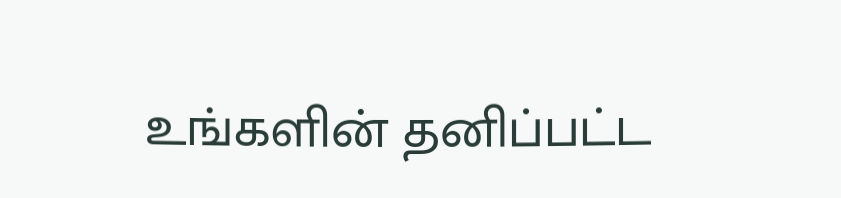உங்களின் தனிப்பட்ட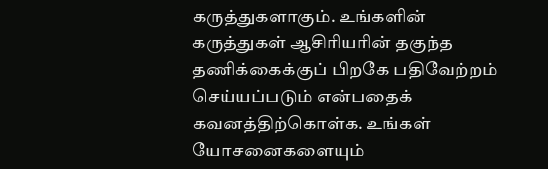கருத்துகளாகும். உங்களின் கருத்துகள் ஆசிரியரின் தகுந்த தணிக்கைக்குப் பிறகே பதிவேற்றம் செய்யப்படும் என்பதைக் கவனத்திற்கொள்க. உங்கள் யோசனைகளையும்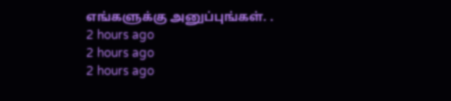எங்களுக்கு அனுப்புங்கள். .
2 hours ago
2 hours ago
2 hours ago